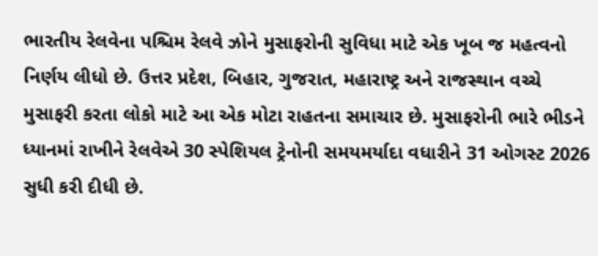ભારતીય રેલવેના પશ્ચિમ રેલવે ઝોને મુસાફરોની સુવિધા માટે એક ખૂબ જ મહત્વનો નિર્ણય લીધો છે. ઉત્તર પ્રદેશ, બિહાર, ગુજરાત, મહારાષ્ટ્ર અને રાજસ્થાન વચ્ચે મુસાફરી કરતા લોકો માટે આ એક મોટા રાહતના સમાચાર છે. મુસાફરોની ભારે ભીડને ધ્યાનમાં રાખીને રેલવેએ 30 સ્પેશિયલ ટ્રેનોની સમયમર્યાદા વધારીને 31 ઓગસ્ટ 2026 સુધી કરી દીધી છે.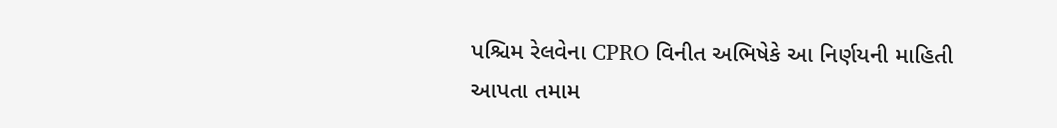પશ્ચિમ રેલવેના CPRO વિનીત અભિષેકે આ નિર્ણયની માહિતી આપતા તમામ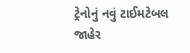ટ્રેનોનું નવું ટાઈમટેબલ જાહેર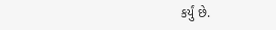કર્યું છે.